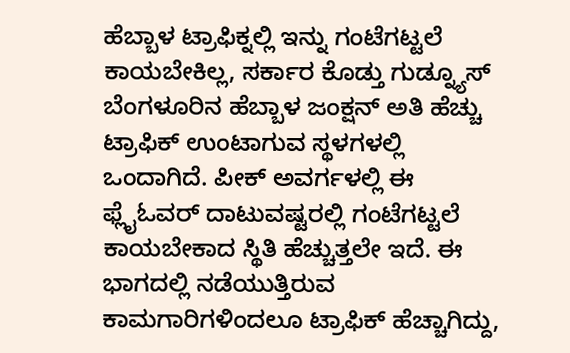ಹೆಬ್ಬಾಳ ಟ್ರಾಫಿಕ್ನಲ್ಲಿ ಇನ್ನು ಗಂಟೆಗಟ್ಟಲೆ ಕಾಯಬೇಕಿಲ್ಲ, ಸರ್ಕಾರ ಕೊಡ್ತು ಗುಡ್ನ್ಯೂಸ್
ಬೆಂಗಳೂರಿನ ಹೆಬ್ಬಾಳ ಜಂಕ್ಷನ್ ಅತಿ ಹೆಚ್ಚು ಟ್ರಾಫಿಕ್ ಉಂಟಾಗುವ ಸ್ಥಳಗಳಲ್ಲಿ ಒಂದಾಗಿದೆ. ಪೀಕ್ ಅವರ್ಗಳಲ್ಲಿ ಈ ಫ್ಲೈಓವರ್ ದಾಟುವಷ್ಟರಲ್ಲಿ ಗಂಟೆಗಟ್ಟಲೆ ಕಾಯಬೇಕಾದ ಸ್ಥಿತಿ ಹೆಚ್ಚುತ್ತಲೇ ಇದೆ. ಈ ಭಾಗದಲ್ಲಿ ನಡೆಯುತ್ತಿರುವ ಕಾಮಗಾರಿಗಳಿಂದಲೂ ಟ್ರಾಫಿಕ್ ಹೆಚ್ಚಾಗಿದ್ದು,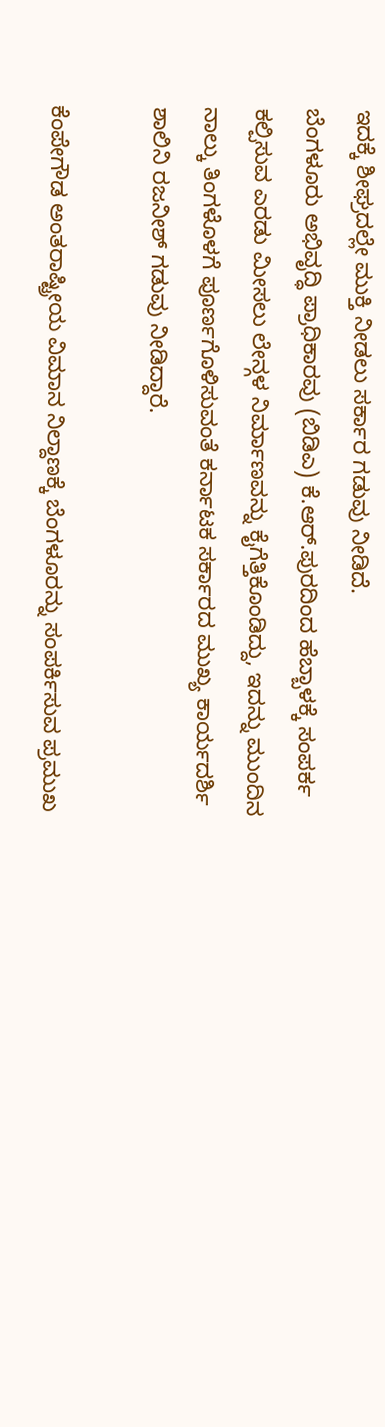ಇದಕ್ಕೆ ಶೀಘ್ರದಲ್ಲೇ ಮುಕ್ತಿ ನೀಡಲು ಸರ್ಕಾರ ಗಡುವು ನೀಡಿದೆ.
ಬೆಂಗಳೂರು ಅಭಿವೃದ್ಧಿ ಪ್ರಾಧಿಕಾರವು (ಬಿಡಿಎ) ಕೆ.ಆರ್.ಪುರದಿಂದ ಹೆಬ್ಬಾಳಕ್ಕೆ ಸಂಪರ್ಕ ಕಲ್ಪಿಸುವ ಎರಡು ಮೀಸಲು ಲೇನ್ಗಳ ನಿರ್ಮಾಣವನ್ನು ಕೈಗೆತ್ತಿಕೊಂಡಿದ್ದು, ಇದನ್ನು ಮುಂದಿನ ನಾಲ್ಕು ತಿಂಗಳೊಳಗೆ ಪೂರ್ಣಗೊಳಿಸುವಂತೆ ಕರ್ನಾಟಕ ಸರ್ಕಾರದ ಮುಖ್ಯ ಕಾರ್ಯದರ್ಶಿ ಶಾಲಿನಿ ರಜನೀಶ್ ಗಡುವು ನೀಡಿದ್ದಾರೆ.

ಕೆಂಪೇಗೌಡ ಅಂತರಾಷ್ಟ್ರೀಯ ವಿಮಾನ ನಿಲ್ದಾಣಕ್ಕೆ ಬೆಂಗಳೂರನ್ನು ಸಂಪರ್ಕಿಸುವ ಪ್ರಮುಖ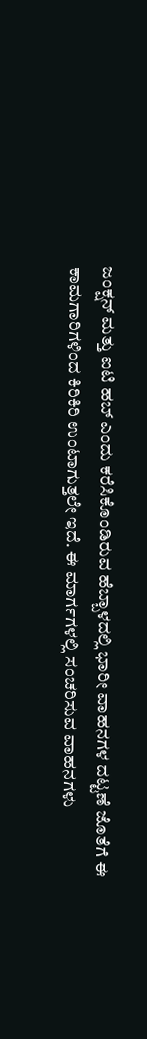ಜಂಕ್ಷನ್ ಮತ್ತು ಐಟಿ ಹಬ್ ಎಂದು ಕರೆಸಿಕೊಂಡಿರುವ ಹೆಬ್ಬಾಳದಲ್ಲಿ ಭಾರೀ ವಾಹನಗಳ ದಟ್ಟಣೆ ಜೊತೆಗೆ ಈ ಕಾಮಗಾರಿಗಳಿಂದ ಕಿರಿಕಿರಿ ಉಂಟಾಗುತ್ತಲೇ ಇದೆ. ಈ ಮಾರ್ಗಗಳಲ್ಲಿ ಸಂಚರಿಸುವ ವಾಹನಗಳು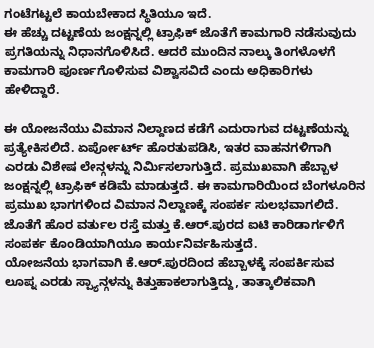ಗಂಟೆಗಟ್ಟಲೆ ಕಾಯಬೇಕಾದ ಸ್ಥಿತಿಯೂ ಇದೆ.
ಈ ಹೆಚ್ಚು ದಟ್ಟಣೆಯ ಜಂಕ್ಷನ್ನಲ್ಲಿ ಟ್ರಾಫಿಕ್ ಜೊತೆಗೆ ಕಾಮಗಾರಿ ನಡೆಸುವುದು ಪ್ರಗತಿಯನ್ನು ನಿಧಾನಗೊಳಿಸಿದೆ. ಆದರೆ ಮುಂದಿನ ನಾಲ್ಕು ತಿಂಗಳೊಳಗೆ ಕಾಮಗಾರಿ ಪೂರ್ಣಗೊಳಿಸುವ ವಿಶ್ವಾಸವಿದೆ ಎಂದು ಅಧಿಕಾರಿಗಳು ಹೇಳಿದ್ದಾರೆ.

ಈ ಯೋಜನೆಯು ವಿಮಾನ ನಿಲ್ದಾಣದ ಕಡೆಗೆ ಎದುರಾಗುವ ದಟ್ಟಣೆಯನ್ನು ಪ್ರತ್ಯೇಕಿಸಲಿದೆ. ಏರ್ಪೋರ್ಟ್ ಹೊರತುಪಡಿಸಿ, ಇತರ ವಾಹನಗಳಿಗಾಗಿ ಎರಡು ವಿಶೇಷ ಲೇನ್ಗಳನ್ನು ನಿರ್ಮಿಸಲಾಗುತ್ತಿದೆ. ಪ್ರಮುಖವಾಗಿ ಹೆಬ್ಬಾಳ ಜಂಕ್ಷನ್ನಲ್ಲಿ ಟ್ರಾಫಿಕ್ ಕಡಿಮೆ ಮಾಡುತ್ತದೆ. ಈ ಕಾಮಗಾರಿಯಿಂದ ಬೆಂಗಳೂರಿನ ಪ್ರಮುಖ ಭಾಗಗಳಿಂದ ವಿಮಾನ ನಿಲ್ದಾಣಕ್ಕೆ ಸಂಪರ್ಕ ಸುಲಭವಾಗಲಿದೆ. ಜೊತೆಗೆ ಹೊರ ವರ್ತುಲ ರಸ್ತೆ ಮತ್ತು ಕೆ.ಆರ್.ಪುರದ ಐಟಿ ಕಾರಿಡಾರ್ಗಳಿಗೆ ಸಂಪರ್ಕ ಕೊಂಡಿಯಾಗಿಯೂ ಕಾರ್ಯನಿರ್ವಹಿಸುತ್ತದೆ.
ಯೋಜನೆಯ ಭಾಗವಾಗಿ ಕೆ.ಆರ್.ಪುರದಿಂದ ಹೆಬ್ಬಾಳಕ್ಕೆ ಸಂಪರ್ಕಿಸುವ ಲೂಪ್ನ ಎರಡು ಸ್ಪ್ಯಾನ್ಗಳನ್ನು ಕಿತ್ತುಹಾಕಲಾಗುತ್ತಿದ್ದು, ತಾತ್ಕಾಲಿಕವಾಗಿ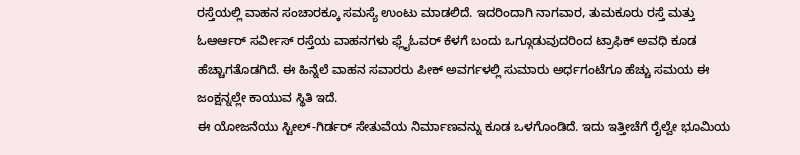ರಸ್ತೆಯಲ್ಲಿ ವಾಹನ ಸಂಚಾರಕ್ಕೂ ಸಮಸ್ಯೆ ಉಂಟು ಮಾಡಲಿದೆ. ಇದರಿಂದಾಗಿ ನಾಗವಾರ, ತುಮಕೂರು ರಸ್ತೆ ಮತ್ತು ಓಆರ್ಆರ್ ಸರ್ವೀಸ್ ರಸ್ತೆಯ ವಾಹನಗಳು ಫ್ಲೈಓವರ್ ಕೆಳಗೆ ಬಂದು ಒಗ್ಗೂಡುವುದರಿಂದ ಟ್ರಾಫಿಕ್ ಅವಧಿ ಕೂಡ ಹೆಚ್ಚಾಗತೊಡಗಿದೆ. ಈ ಹಿನ್ನೆಲೆ ವಾಹನ ಸವಾರರು ಪೀಕ್ ಅವರ್ಗಳಲ್ಲಿ ಸುಮಾರು ಅರ್ಧಗಂಟೆಗೂ ಹೆಚ್ಚು ಸಮಯ ಈ ಜಂಕ್ಷನ್ನಲ್ಲೇ ಕಾಯುವ ಸ್ಥಿತಿ ಇದೆ.
ಈ ಯೋಜನೆಯು ಸ್ಟೀಲ್-ಗಿರ್ಡರ್ ಸೇತುವೆಯ ನಿರ್ಮಾಣವನ್ನು ಕೂಡ ಒಳಗೊಂಡಿದೆ. ಇದು ಇತ್ತೀಚೆಗೆ ರೈಲ್ವೇ ಭೂಮಿಯ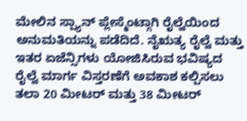ಮೇಲಿನ ಸ್ಪ್ಯಾನ್ ಪ್ಲೇಸ್ಮೆಂಟ್ಗಾಗಿ ರೈಲ್ವೆಯಿಂದ ಅನುಮತಿಯನ್ನು ಪಡೆದಿದೆ. ನೈಋತ್ಯ ರೈಲ್ವೆ ಮತ್ತು ಇತರ ಏಜೆನ್ಸಿಗಳು ಯೋಜಿಸಿರುವ ಭವಿಷ್ಯದ ರೈಲ್ವೆ ಮಾರ್ಗ ವಿಸ್ತರಣೆಗೆ ಅವಕಾಶ ಕಲ್ಪಿಸಲು ತಲಾ 20 ಮೀಟರ್ ಮತ್ತು 38 ಮೀಟರ್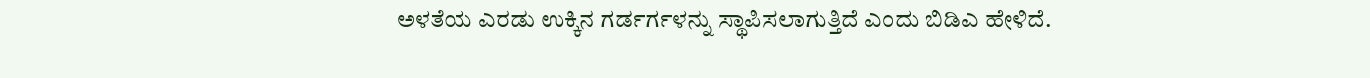ಅಳತೆಯ ಎರಡು ಉಕ್ಕಿನ ಗರ್ಡರ್ಗಳನ್ನು ಸ್ಥಾಪಿಸಲಾಗುತ್ತಿದೆ ಎಂದು ಬಿಡಿಎ ಹೇಳಿದೆ.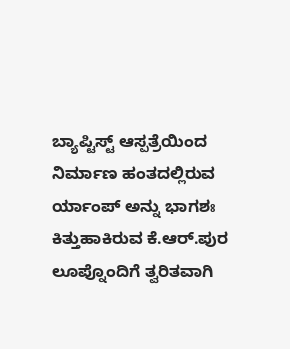ಬ್ಯಾಪ್ಟಿಸ್ಟ್ ಆಸ್ಪತ್ರೆಯಿಂದ ನಿರ್ಮಾಣ ಹಂತದಲ್ಲಿರುವ ರ್ಯಾಂಪ್ ಅನ್ನು ಭಾಗಶಃ ಕಿತ್ತುಹಾಕಿರುವ ಕೆ.ಆರ್.ಪುರ ಲೂಪ್ನೊಂದಿಗೆ ತ್ವರಿತವಾಗಿ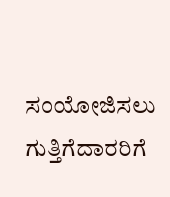ಸಂಯೋಜಿಸಲು ಗುತ್ತಿಗೆದಾರರಿಗೆ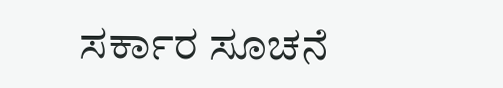ಸರ್ಕಾರ ಸೂಚನೆ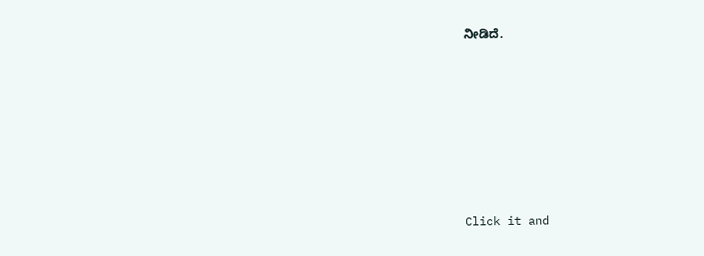ನೀಡಿದೆ.












Click it and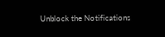Unblock the Notifications